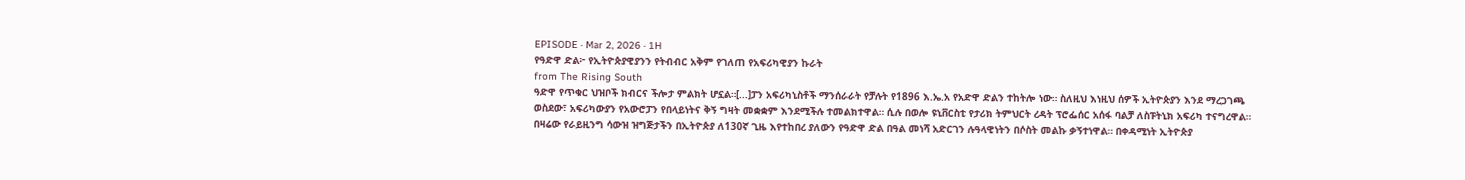EPISODE · Mar 2, 2026 · 1H
የዓድዋ ድል፦ የኢትዮጵያዊያንን የትብብር አቅም የገለጠ የአፍሪካዊያን ኩራት
from The Rising South
ዓድዋ የጥቁር ህዝቦች ክብርና ችሎታ ምልክት ሆኗል።[...]ፓን አፍሪካኒስቶች ማንሰራራት የቻሉት የ1896 እ.ኤ.አ የአድዋ ድልን ተከትሎ ነው። ስለዚህ እነዚህ ሰዎች ኢትዮጵያን እንደ ማረጋገጫ ወስደው፣ አፍሪካውያን የአውሮፓን የበላይነትና ቅኝ ግዛት መቋቋም እንደሚችሉ ተመልክተዋል። ሲሉ በወሎ ዩኒቨርስቲ የታሪክ ትምህርት ረዳት ፕሮፌሰር አሰፋ ባልቻ ለስፑትኒክ አፍሪካ ተናግረዋል። በዛሬው የራይዚንግ ሳውዝ ዝግጅታችን በኢትዮጵያ ለ130ኛ ጊዜ እየተከበረ ያለውን የዓድዋ ድል በዓል መነሻ አድርገን ሉዓላዊነትን በሶስት መልኩ ቃኝተነዋል። በቀዳሚነት ኢትዮጵያ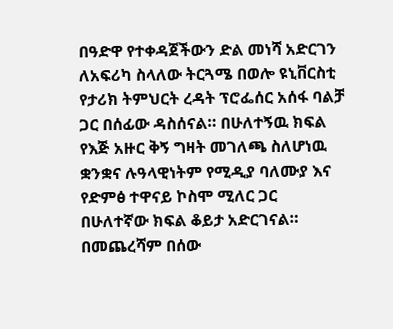በዓድዋ የተቀዳጀችውን ድል መነሻ አድርገን ለአፍሪካ ስላለው ትርጓሜ በወሎ ዩኒቨርስቲ የታሪክ ትምህርት ረዳት ፕሮፌሰር አሰፋ ባልቻ ጋር በሰፊው ዳስሰናል። በሁለተኝዉ ክፍል የእጅ አዙር ቅኝ ግዛት መገለጫ ስለሆነዉ ቋንቋና ሉዓላዊነትም የሚዲያ ባለሙያ እና የድምፅ ተዋናይ ኮስሞ ሚለር ጋር በሁለተኛው ክፍል ቆይታ አድርገናል። በመጨረሻም በሰው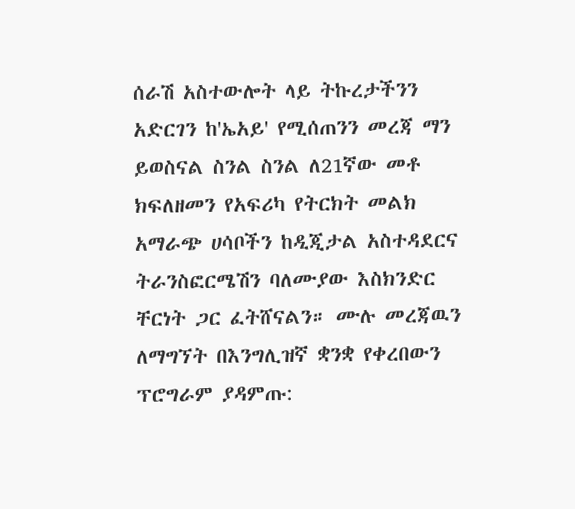ሰራሽ አስተውሎት ላይ ትኩረታችንን አድርገን ከ'ኤአይ' የሚሰጠንን መረጃ ማን ይወስናል ስንል ስንል ለ21ኛው መቶ ክፍለዘመን የአፍሪካ የትርክት መልክ አማራጭ ሀሳቦችን ከዲጂታል አስተዳደርና ትራንስፎርሜሽን ባለሙያው እስክንድር ቸርነት ጋር ፈትሸናልን። ሙሉ መረጃዉን ለማግኘት በእንግሊዝኛ ቋንቋ የቀረበውን ፕሮግራም ያዳምጡ: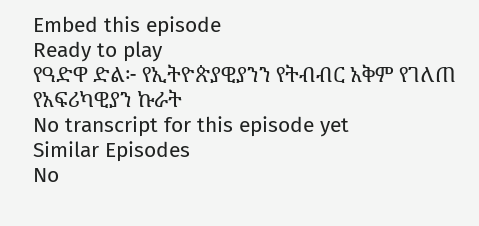Embed this episode
Ready to play
የዓድዋ ድል፦ የኢትዮጵያዊያንን የትብብር አቅም የገለጠ የአፍሪካዊያን ኩራት
No transcript for this episode yet
Similar Episodes
No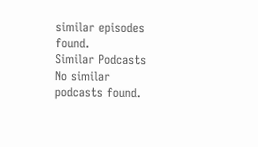similar episodes found.
Similar Podcasts
No similar podcasts found.